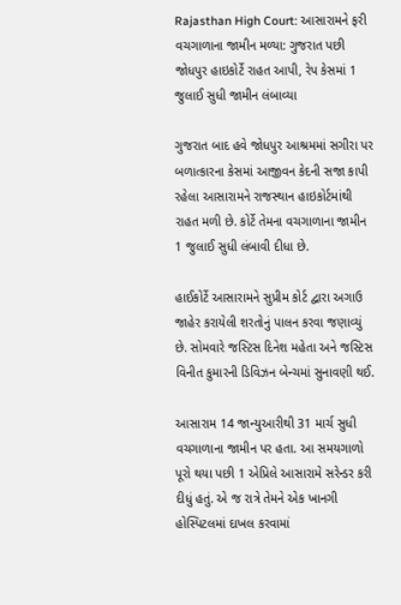Rajasthan High Court: આસારામને ફરી વચગાળાના જામીન મળ્યા: ગુજરાત પછી જોધપુર હાઇકોર્ટે રાહત આપી, રેપ કેસમાં 1 જુલાઈ સુધી જામીન લંબાવ્યા

ગુજરાત બાદ હવે જોધપુર આશ્રમમાં સગીરા પર બળાત્કારના કેસમાં આજીવન કેદની સજા કાપી રહેલા આસારામને રાજસ્થાન હાઇકોર્ટમાંથી રાહત મળી છે. કોર્ટે તેમના વચગાળાના જામીન 1 જુલાઈ સુધી લંબાવી દીધા છે.

હાઈકોર્ટે આસારામને સુપ્રીમ કોર્ટ દ્વારા અગાઉ જાહેર કરાયેલી શરતોનું પાલન કરવા જણાવ્યું છે. સોમવારે જસ્ટિસ દિનેશ મહેતા અને જસ્ટિસ વિનીત કુમારની ડિવિઝન બેન્ચમાં સુનાવણી થઈ.

આસારામ 14 જાન્યુઆરીથી 31 માર્ચ સુધી વચગાળાના જામીન પર હતા. આ સમયગાળો પૂરો થયા પછી 1 એપ્રિલે આસારામે સરેન્ડર કરી દીધું હતું. એ જ રાત્રે તેમને એક ખાનગી હોસ્પિટલમાં દાખલ કરવામાં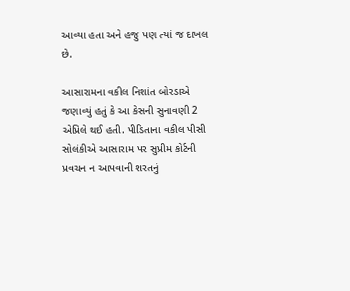આવ્યા હતા અને હજુ પણ ત્યાં જ દાખલ છે.

આસારામના વકીલ નિશાંત બોરડાએ જણાવ્યું હતું કે આ કેસની સુનાવણી 2 એપ્રિલે થઈ હતી. પીડિતાના વકીલ પીસી સોલંકીએ આસારામ પર સુપ્રીમ કોર્ટની પ્રવચન ન આપવાની શરતનું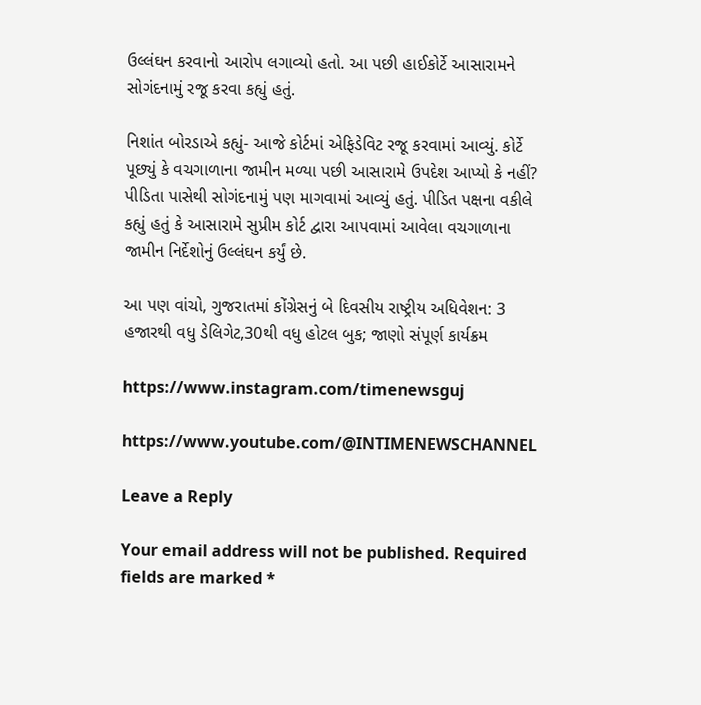ઉલ્લંઘન કરવાનો આરોપ લગાવ્યો હતો. આ પછી હાઈકોર્ટે આસારામને સોગંદનામું રજૂ કરવા કહ્યું હતું.

નિશાંત બોરડાએ કહ્યું- આજે કોર્ટમાં એફિડેવિટ રજૂ કરવામાં આવ્યું. કોર્ટે પૂછ્યું કે વચગાળાના જામીન મળ્યા પછી આસારામે ઉપદેશ આપ્યો કે નહીં? પીડિતા પાસેથી સોગંદનામું પણ માગવામાં આવ્યું હતું. પીડિત પક્ષના વકીલે કહ્યું હતું કે આસારામે સુપ્રીમ કોર્ટ દ્વારા આપવામાં આવેલા વચગાળાના જામીન નિર્દેશોનું ઉલ્લંઘન કર્યું છે.

આ પણ વાંચો, ગુજરાતમાં કોંગ્રેસનું બે દિવસીય રાષ્ટ્રીય અધિવેશન: 3 હજારથી વધુ ડેલિગેટ,30થી વધુ હોટલ બુક; જાણો સંપૂર્ણ કાર્યક્રમ

https://www.instagram.com/timenewsguj

https://www.youtube.com/@INTIMENEWSCHANNEL

Leave a Reply

Your email address will not be published. Required fields are marked *